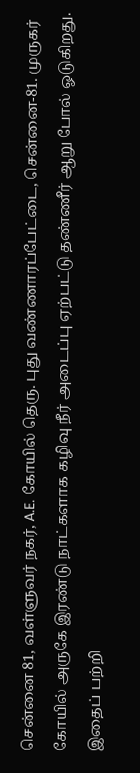சென்னை 81, வள்ளுவர் நகர், A.E. கோயில் தெரு. புது வண்ணாரப்பேட்டை, சென்னை-81. முருகர் கோயில் அருகே இரண்டு நாட்களாக கழிவு நீர் அடைப்பு ஏற்பட்டு தண்ணீர் ஆறு போல் ஓடுகிறது. இதைப் பற்றி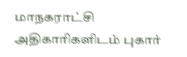மாநகராட்சி அதிகாரிகளிடம் புகார்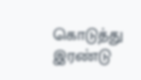கொடுத்து இரண்டு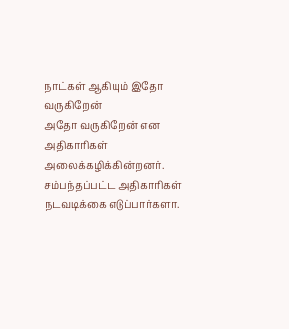நாட்கள் ஆகியும் இதோ வருகிறேன்
அதோ வருகிறேன் என அதிகாரிகள் அலைக்கழிக்கின்றனர். சம்பந்தப்பட்ட அதிகாரிகள் நடவடிக்கை எடுப்பார்களா.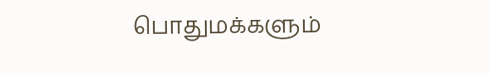பொதுமக்களும்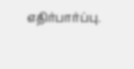எதிர்பார்ப்பு.